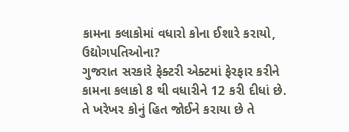કામના કલાકોમાં વધારો કોના ઈશારે કરાયો, ઉદ્યોગપતિઓના?
ગુજરાત સરકારે ફેક્ટરી એક્ટમાં ફેરફાર કરીને કામના કલાકો 8 થી વધારીને 12 કરી દીધાં છે. તે ખરેખર કોનું હિત જોઈને કરાયા છે તે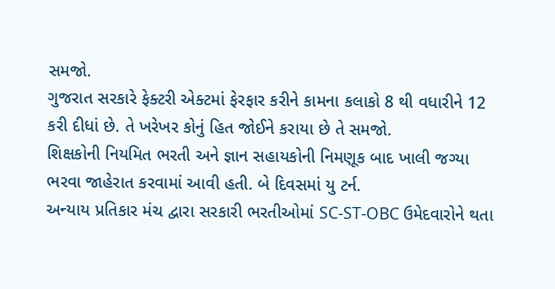સમજો.
ગુજરાત સરકારે ફેક્ટરી એક્ટમાં ફેરફાર કરીને કામના કલાકો 8 થી વધારીને 12 કરી દીધાં છે. તે ખરેખર કોનું હિત જોઈને કરાયા છે તે સમજો.
શિક્ષકોની નિયમિત ભરતી અને જ્ઞાન સહાયકોની નિમણૂક બાદ ખાલી જગ્યા ભરવા જાહેરાત કરવામાં આવી હતી. બે દિવસમાં યુ ટર્ન.
અન્યાય પ્રતિકાર મંચ દ્વારા સરકારી ભરતીઓમાં SC-ST-OBC ઉમેદવારોને થતા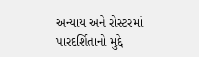અન્યાય અને રોસ્ટરમાં પારદર્શિતાનો મુદ્દે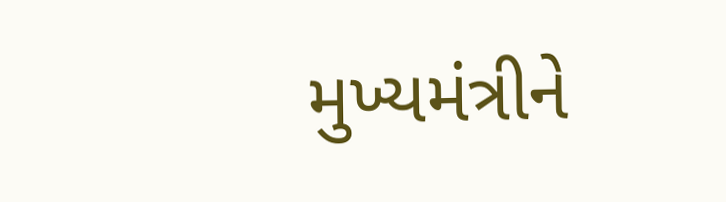મુખ્યમંત્રીને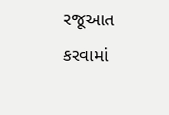રજૂઆત કરવામાં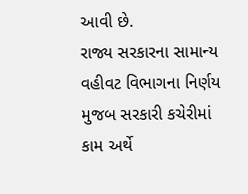આવી છે.
રાજ્ય સરકારના સામાન્ય વહીવટ વિભાગના નિર્ણય મુજબ સરકારી કચેરીમાં કામ અર્થે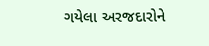ગયેલા અરજદારોને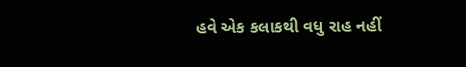હવે એક કલાકથી વધુ રાહ નહીં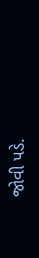જોવી પડે.